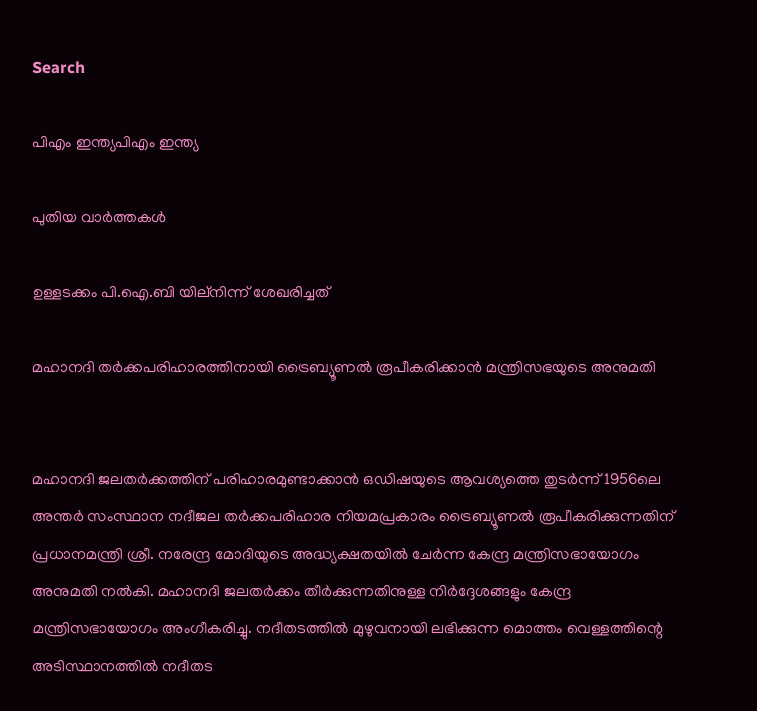Search

പിഎം ഇന്ത്യപിഎം ഇന്ത്യ

പുതിയ വാർത്തകൾ

ഉള്ളടക്കം പി.ഐ.ബി യില്നിന്ന് ശേഖരിച്ചത്

മഹാനദി തര്‍ക്കപരിഹാരത്തിനായി ട്രൈബ്യൂണല്‍ രൂപീകരിക്കാന്‍ മന്ത്രിസഭയുടെ അനുമതി


മഹാനദി ജലതര്‍ക്കത്തിന് പരിഹാരമുണ്ടാക്കാന്‍ ഒഡിഷയുടെ ആവശ്യത്തെ തുടര്‍ന്ന് 1956ലെ അന്തര്‍ സംസ്ഥാന നദീജല തര്‍ക്കപരിഹാര നിയമപ്രകാരം ട്രൈബ്യൂണല്‍ രൂപീകരിക്കുന്നതിന് പ്രധാനമന്ത്രി ശ്രീ. നരേന്ദ്ര മോദിയുടെ അദ്ധ്യക്ഷതയില്‍ ചേര്‍ന്ന കേന്ദ്ര മന്ത്രിസഭായോഗം അനുമതി നല്‍കി. മഹാനദി ജലതര്‍ക്കം തീര്‍ക്കുന്നതിനുള്ള നിര്‍ദ്ദേശങ്ങളും കേന്ദ്ര മന്ത്രിസഭായോഗം അംഗീകരിച്ചു. നദീതടത്തില്‍ മുഴുവനായി ലഭിക്കുന്ന മൊത്തം വെള്ളത്തിന്റെ അടിസ്ഥാനത്തില്‍ നദീതട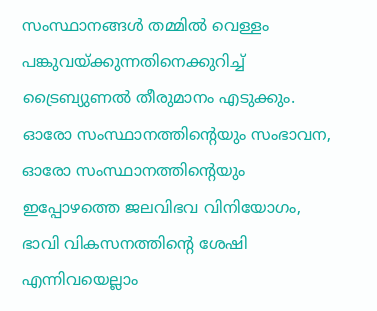സംസ്ഥാനങ്ങള്‍ തമ്മില്‍ വെള്ളം പങ്കുവയ്ക്കുന്നതിനെക്കുറിച്ച് ട്രൈബ്യുണല്‍ തീരുമാനം എടുക്കും. ഓരോ സംസ്ഥാനത്തിന്റെയും സംഭാവന, ഓരോ സംസ്ഥാനത്തിന്റെയും ഇപ്പോഴത്തെ ജലവിഭവ വിനിയോഗം, ഭാവി വികസനത്തിന്റെ ശേഷി എന്നിവയെല്ലാം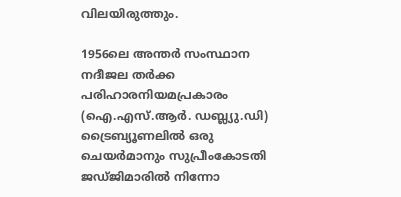വിലയിരുത്തും.

1956ലെ അന്തര്‍ സംസ്ഥാന നദീജല തര്‍ക്ക പരിഹാരനിയമപ്രകാരം (ഐ.എസ്.ആര്‍. ഡബ്ല്യു.ഡി) ട്രൈബ്യൂണലില്‍ ഒരു ചെയര്‍മാനും സുപ്രീംകോടതി ജഡ്ജിമാരില്‍ നിന്നോ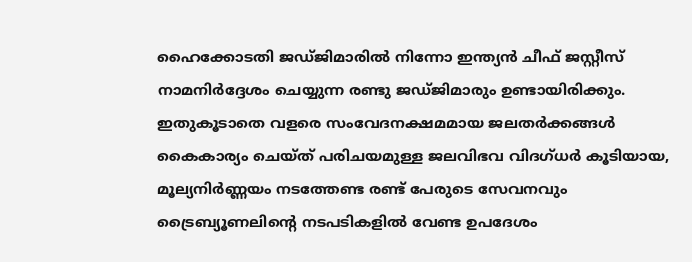ഹൈക്കോടതി ജഡ്ജിമാരില്‍ നിന്നോ ഇന്ത്യന്‍ ചീഫ് ജസ്റ്റീസ് നാമനിര്‍ദ്ദേശം ചെയ്യുന്ന രണ്ടു ജഡ്ജിമാരും ഉണ്ടായിരിക്കും. ഇതുകൂടാതെ വളരെ സംവേദനക്ഷമമായ ജലതര്‍ക്കങ്ങള്‍ കൈകാര്യം ചെയ്ത് പരിചയമുള്ള ജലവിഭവ വിദഗ്ധര്‍ കൂടിയായ, മൂല്യനിര്‍ണ്ണയം നടത്തേണ്ട രണ്ട് പേരുടെ സേവനവും ട്രൈബ്യൂണലിന്റെ നടപടികളില്‍ വേണ്ട ഉപദേശം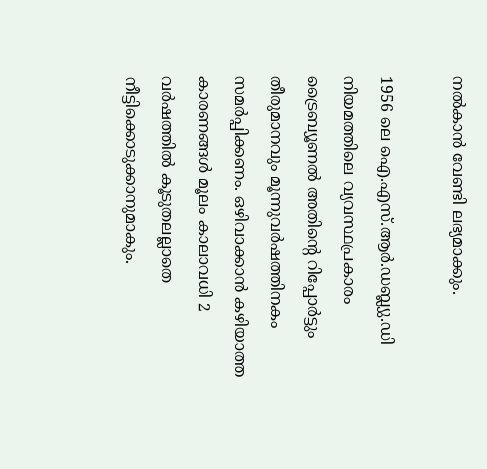നല്‍കാന്‍ വേണ്ടി ലഭ്യമാക്കും.

1956 ലെ ഐ.എസ്.ആര്‍.ഡബ്ല്യു.ഡി നിയമത്തിലെ വ്യവസ്ഥപ്രകാരം ട്രൈബ്യൂണല്‍ അതിന്റെ റിപ്പോര്‍ട്ടും തീരുമാനവും മൂന്നുവര്‍ഷത്തിനകം സമര്‍പ്പിക്കണം. ഒഴിവാക്കാന്‍ കഴിയാത്ത കാരണങ്ങള്‍ മൂലം കാലാവധി 2 വര്‍ഷത്തില്‍ കൂടുതലല്ലാതെ നീട്ടിക്കൊടുക്കാനുമാകും.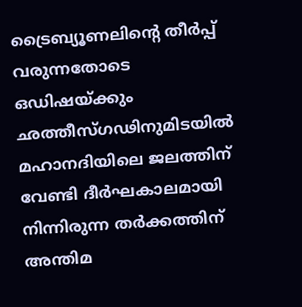ട്രൈബ്യൂണലിന്റെ തീര്‍പ്പ് വരുന്നതോടെ ഒഡിഷയ്ക്കും ഛത്തീസ്ഗഢിനുമിടയില്‍ മഹാനദിയിലെ ജലത്തിന് വേണ്ടി ദീര്‍ഘകാലമായി നിന്നിരുന്ന തര്‍ക്കത്തിന് അന്തിമ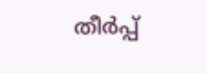തീര്‍പ്പ്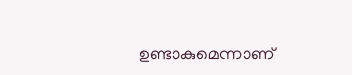ഉണ്ടാകുമെന്നാണ്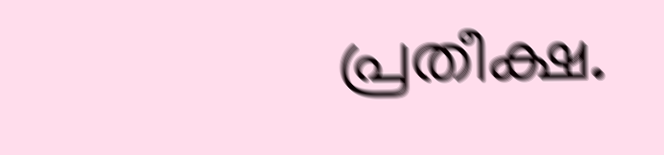പ്രതീക്ഷ.